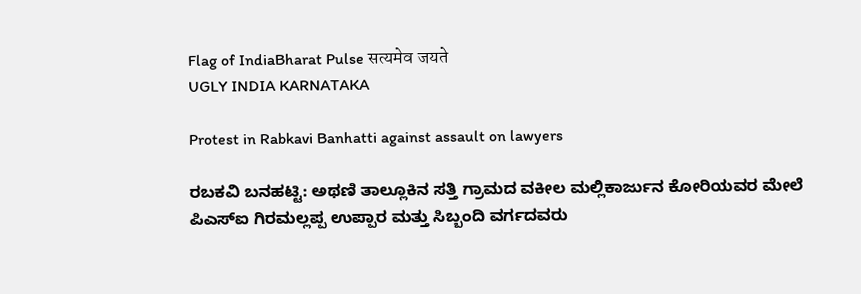Flag of IndiaBharat Pulse सत्यमेव जयते
UGLY INDIA KARNATAKA

Protest in Rabkavi Banhatti against assault on lawyers

ರಬಕವಿ ಬನಹಟ್ಟಿ: ಅಥಣಿ ತಾಲ್ಲೂಕಿನ ಸತ್ತಿ ಗ್ರಾಮದ ವಕೀಲ ಮಲ್ಲಿಕಾರ್ಜುನ ಕೋರಿಯವರ ಮೇಲೆ ಪಿಎಸ್ಐ ಗಿರಮಲ್ಲಪ್ಪ ಉಪ್ಪಾರ ಮತ್ತು ಸಿಬ್ಬಂದಿ ವರ್ಗದವರು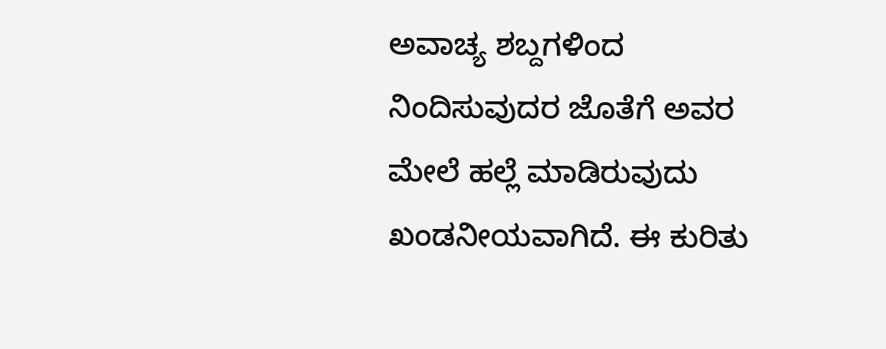ಅವಾಚ್ಯ ಶಬ್ದಗಳಿಂದ ನಿಂದಿಸುವುದರ ಜೊತೆಗೆ ಅವರ ಮೇಲೆ ಹಲ್ಲೆ ಮಾಡಿರುವುದು ಖಂಡನೀಯವಾಗಿದೆ. ಈ ಕುರಿತು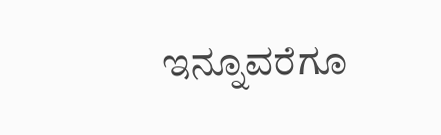ಇನ್ನೂವರೆಗೂ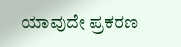ಯಾವುದೇ ಪ್ರಕರಣ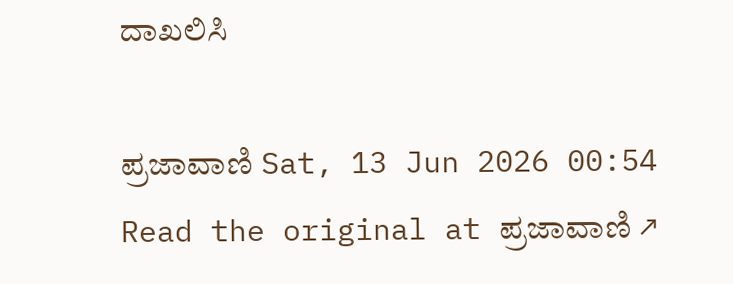ದಾಖಲಿಸಿ

ಪ್ರಜಾವಾಣಿ Sat, 13 Jun 2026 00:54
Read the original at ಪ್ರಜಾವಾಣಿ ↗